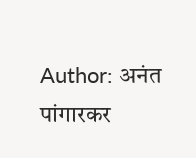Author: अनंत पांगारकर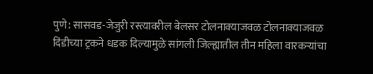पुणे: सासवड-जेजुरी रस्त्यावरील बेलसर टोलनाक्याजवळ टोलनाक्याजवळ दिंडीच्या ट्रकने धडक दिल्यामुळे सांगली जिल्ह्यातील तीन महिला वारकऱ्यांचा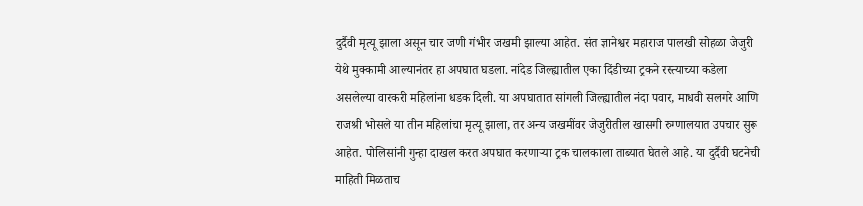दुर्दैवी मृत्यू झाला असून चार जणी गंभीर जखमी झाल्या आहेत. संत ज्ञानेश्वर महाराज पालखी सोहळा जेजुरी येथे मुक्कामी आल्यानंतर हा अपघात घडला. नांदेड जिल्ह्यातील एका दिंडीच्या ट्रकने रस्त्याच्या कडेला असलेल्या वारकरी महिलांना धडक दिली. या अपघातात सांगली जिल्ह्यातील नंदा पवार, माधवी सलगरे आणि राजश्री भोसले या तीन महिलांचा मृत्यू झाला, तर अन्य जखमींवर जेजुरीतील खासगी रुग्णालयात उपचार सुरू आहेत. पोलिसांनी गुन्हा दाखल करत अपघात करणाऱ्या ट्रक चालकाला ताब्यात घेतले आहे. या दुर्दैवी घटनेची माहिती मिळताच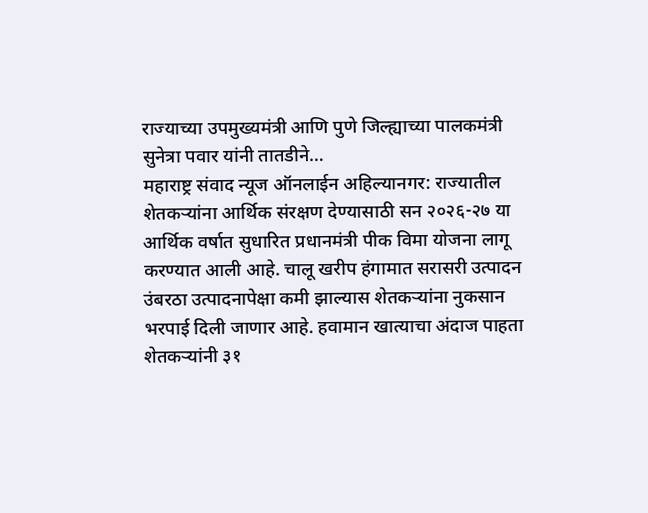राज्याच्या उपमुख्यमंत्री आणि पुणे जिल्ह्याच्या पालकमंत्री सुनेत्रा पवार यांनी तातडीने…
महाराष्ट्र संवाद न्यूज ऑनलाईन अहिल्यानगर: राज्यातील शेतकऱ्यांना आर्थिक संरक्षण देण्यासाठी सन २०२६-२७ या आर्थिक वर्षात सुधारित प्रधानमंत्री पीक विमा योजना लागू करण्यात आली आहे. चालू खरीप हंगामात सरासरी उत्पादन उंबरठा उत्पादनापेक्षा कमी झाल्यास शेतकऱ्यांना नुकसान भरपाई दिली जाणार आहे. हवामान खात्याचा अंदाज पाहता शेतकऱ्यांनी ३१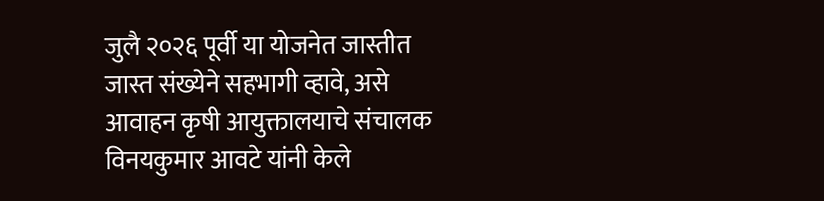जुलै २०२६ पूर्वी या योजनेत जास्तीत जास्त संख्येने सहभागी व्हावे, असे आवाहन कृषी आयुक्तालयाचे संचालक विनयकुमार आवटे यांनी केले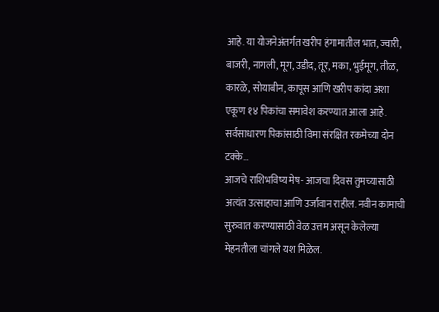आहे. या योजनेअंतर्गत खरीप हंगामातील भात, ज्वारी, बाजरी, नागली, मूग, उडीद, तूर, मका, भुईमूग, तीळ, कारळे, सोयाबीन, कापूस आणि खरीप कांदा अशा एकूण १४ पिकांचा समावेश करण्यात आला आहे. सर्वसाधारण पिकांसाठी विमा संरक्षित रकमेच्या दोन टक्के…
आजचे राशिभविष्य मेष- आजचा दिवस तुमच्यासाठी अत्यंत उत्साहाचा आणि उर्जावान राहील. नवीन कामाची सुरुवात करण्यासाठी वेळ उत्तम असून केलेल्या मेहनतीला चांगले यश मिळेल.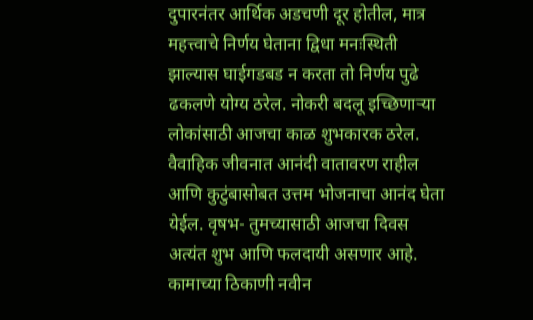दुपारनंतर आर्थिक अडचणी दूर होतील, मात्र महत्त्वाचे निर्णय घेताना द्विधा मनःस्थिती झाल्यास घाईगडबड न करता तो निर्णय पुढे ढकलणे योग्य ठरेल. नोकरी बदलू इच्छिणाऱ्या लोकांसाठी आजचा काळ शुभकारक ठरेल. वैवाहिक जीवनात आनंदी वातावरण राहील आणि कुटुंबासोबत उत्तम भोजनाचा आनंद घेता येईल. वृषभ- तुमच्यासाठी आजचा दिवस अत्यंत शुभ आणि फलदायी असणार आहे. कामाच्या ठिकाणी नवीन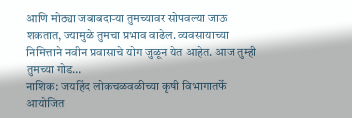आणि मोठ्या जबाबदाऱ्या तुमच्यावर सोपवल्या जाऊ शकतात, ज्यामुळे तुमचा प्रभाव वाढेल. व्यवसायाच्या निमित्ताने नवीन प्रवासाचे योग जुळून येत आहेत. आज तुम्ही तुमच्या गोड…
नाशिक: जयहिंद लोकचळवळीच्या कृषी विभागातर्फे आयोजित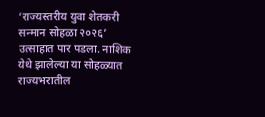‘राज्यस्तरीय युवा शेतकरी सन्मान सोहळा २०२६’ उत्साहात पार पडला. नाशिक येथे झालेल्या या सोहळ्यात राज्यभरातील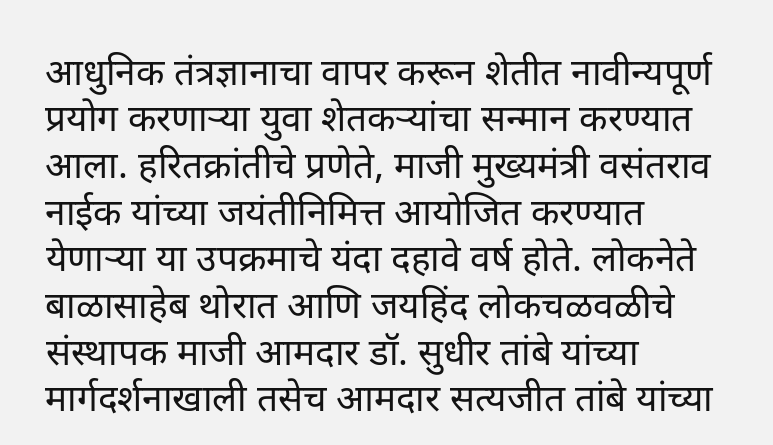आधुनिक तंत्रज्ञानाचा वापर करून शेतीत नावीन्यपूर्ण प्रयोग करणाऱ्या युवा शेतकऱ्यांचा सन्मान करण्यात आला. हरितक्रांतीचे प्रणेते, माजी मुख्यमंत्री वसंतराव नाईक यांच्या जयंतीनिमित्त आयोजित करण्यात येणाऱ्या या उपक्रमाचे यंदा दहावे वर्ष होते. लोकनेते बाळासाहेब थोरात आणि जयहिंद लोकचळवळीचे संस्थापक माजी आमदार डॉ. सुधीर तांबे यांच्या मार्गदर्शनाखाली तसेच आमदार सत्यजीत तांबे यांच्या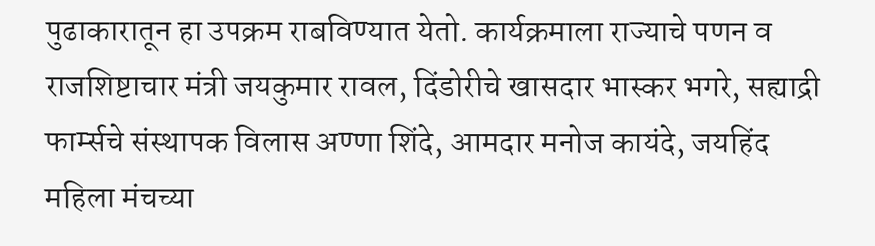पुढाकारातून हा उपक्रम राबविण्यात येतो. कार्यक्रमाला राज्याचे पणन व राजशिष्टाचार मंत्री जयकुमार रावल, दिंडोरीचे खासदार भास्कर भगरे, सह्याद्री फार्म्सचे संस्थापक विलास अण्णा शिंदे, आमदार मनोज कायंदे, जयहिंद महिला मंचच्या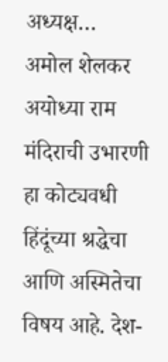अध्यक्ष…
अमोल शेलकर अयोध्या राम मंदिराची उभारणी हा कोट्यवधी हिंदूंच्या श्रद्धेचा आणि अस्मितेचा विषय आहे. देश-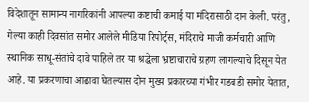विदेशातून सामान्य नागरिकांनी आपल्या कष्टाची कमाई या मंदिरासाठी दान केली. परंतु, गेल्या काही दिवसांत समोर आलेले मीडिया रिपोर्ट्स, मंदिराचे माजी कर्मचारी आणि स्थानिक साधू-संतांचे दावे पाहिले तर या श्रद्धेला भ्रष्टाचाराचे ग्रहण लागल्याचे दिसून येत आहे. या प्रकरणाचा आढावा घेतल्यास दोन मुख्य प्रकारच्या गंभीर गडबडी समोर येतात,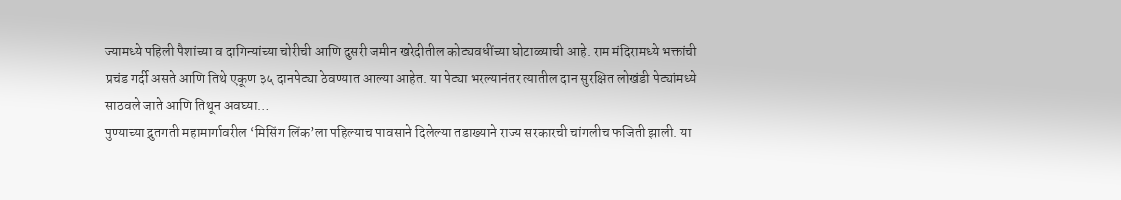ज्यामध्ये पहिली पैशांच्या व दागिन्यांच्या चोरीची आणि दुसरी जमीन खरेदीतील कोट्यवधींच्या घोटाळ्याची आहे. राम मंदिरामध्ये भक्तांची प्रचंड गर्दी असते आणि तिथे एकूण ३५ दानपेट्या ठेवण्यात आल्या आहेत. या पेट्या भरल्यानंतर त्यातील दान सुरक्षित लोखंडी पेट्यांमध्ये साठवले जाते आणि तिथून अवघ्या…
पुण्याच्या द्रुतगती महामार्गावरील ‘मिसिंग लिंक’ला पहिल्याच पावसाने दिलेल्या तडाख्याने राज्य सरकारची चांगलीच फजिती झाली. या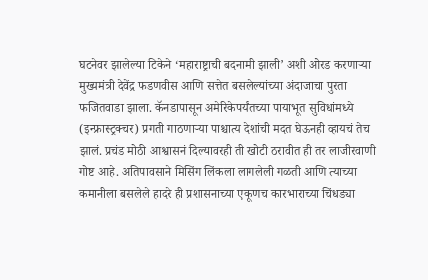घटनेवर झालेल्या टिकेने ‘महाराष्ट्राची बदनामी झाली’ अशी ओरड करणाऱ्या मुख्यमंत्री देवेंद्र फडणवीस आणि सत्तेत बसलेल्यांच्या अंदाजाचा पुरता फजितवाडा झाला. कॅनडापासून अमेरिकेपर्यंतच्या पायाभूत सुविधांमध्ये (इन्फ्रास्ट्रक्चर) प्रगती गाठणाऱ्या पाश्चात्य देशांची मदत घेऊनही व्हायचं तेच झालं. प्रचंड मोठी आश्वासनं दिल्यावरही ती खोटी ठरावीत ही तर लाजीरवाणी गोष्ट आहे. अतिपावसाने मिसिंग लिंकला लागलेली गळती आणि त्याच्या कमानीला बसलेले हादरे ही प्रशासनाच्या एकूणच कारभाराच्या चिंधड्या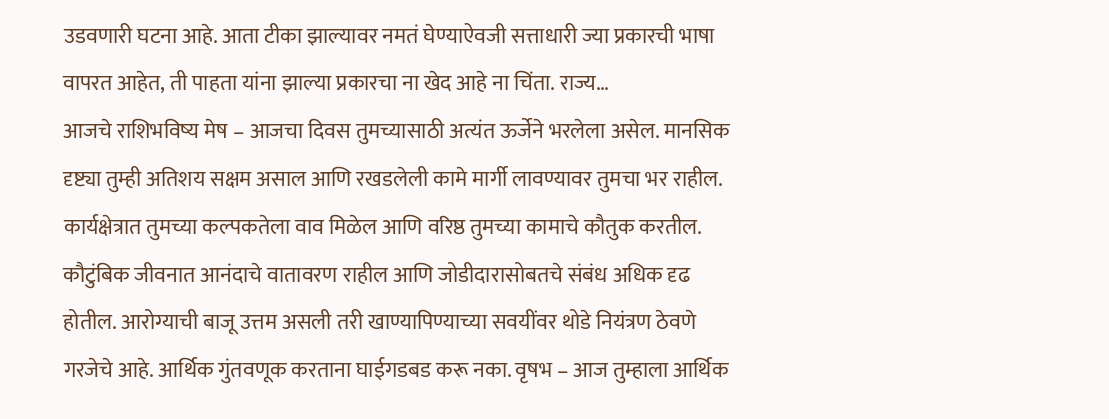उडवणारी घटना आहे. आता टीका झाल्यावर नमतं घेण्याऐवजी सत्ताधारी ज्या प्रकारची भाषा वापरत आहेत, ती पाहता यांना झाल्या प्रकारचा ना खेद आहे ना चिंता. राज्य…
आजचे राशिभविष्य मेष – आजचा दिवस तुमच्यासाठी अत्यंत ऊर्जेने भरलेला असेल. मानसिक दृष्ट्या तुम्ही अतिशय सक्षम असाल आणि रखडलेली कामे मार्गी लावण्यावर तुमचा भर राहील. कार्यक्षेत्रात तुमच्या कल्पकतेला वाव मिळेल आणि वरिष्ठ तुमच्या कामाचे कौतुक करतील. कौटुंबिक जीवनात आनंदाचे वातावरण राहील आणि जोडीदारासोबतचे संबंध अधिक दृढ होतील. आरोग्याची बाजू उत्तम असली तरी खाण्यापिण्याच्या सवयींवर थोडे नियंत्रण ठेवणे गरजेचे आहे. आर्थिक गुंतवणूक करताना घाईगडबड करू नका. वृषभ – आज तुम्हाला आर्थिक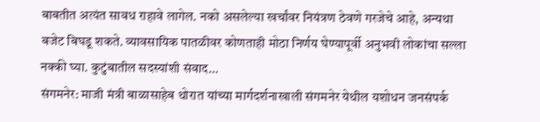बाबतीत अत्यंत सावध राहावे लागेल. नको असलेल्या खर्चांवर नियंत्रण ठेवणे गरजेचे आहे, अन्यथा बजेट बिघडू शकते. व्यावसायिक पातळीवर कोणताही मोठा निर्णय घेण्यापूर्वी अनुभवी लोकांचा सल्ला नक्की घ्या. कुटुंबातील सदस्यांशी संवाद…
संगमनेर: माजी मंत्री बाळासाहेब थोरात यांच्या मार्गदर्शनाखाली संगमनेर येथील यशोधन जनसंपर्क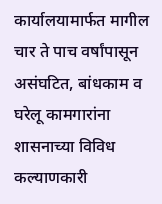कार्यालयामार्फत मागील चार ते पाच वर्षांपासून असंघटित, बांधकाम व घरेलू कामगारांना शासनाच्या विविध कल्याणकारी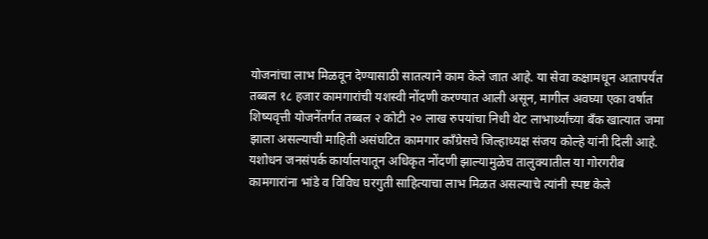योजनांचा लाभ मिळवून देण्यासाठी सातत्याने काम केले जात आहे. या सेवा कक्षामधून आतापर्यंत तब्बल १८ हजार कामगारांची यशस्वी नोंदणी करण्यात आली असून, मागील अवघ्या एका वर्षात शिष्यवृत्ती योजनेंतर्गत तब्बल २ कोटी २० लाख रुपयांचा निधी थेट लाभार्थ्यांच्या बँक खात्यात जमा झाला असल्याची माहिती असंघटित कामगार काँग्रेसचे जिल्हाध्यक्ष संजय कोल्हे यांनी दिली आहे. यशोधन जनसंपर्क कार्यालयातून अधिकृत नोंदणी झाल्यामुळेच तालुक्यातील या गोरगरीब कामगारांना भांडे व विविध घरगुती साहित्याचा लाभ मिळत असल्याचे त्यांनी स्पष्ट केले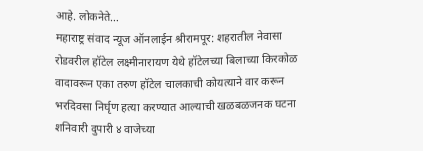आहे. लोकनेते…
महाराष्ट्र संवाद न्यूज ऑनलाईन श्रीरामपूर: शहरातील नेवासा रोडवरील हॉटेल लक्ष्मीनारायण येथे हॉटेलच्या बिलाच्या किरकोळ वादावरून एका तरुण हॉटेल चालकाची कोयत्याने वार करून भरदिवसा निर्घृण हत्या करण्यात आल्याची खळबळजनक घटना शनिवारी दुपारी ४ वाजेच्या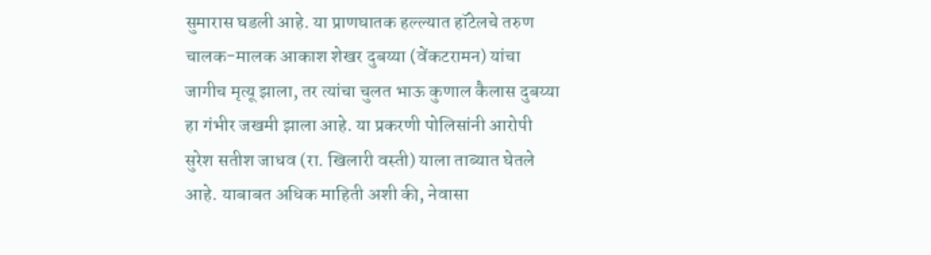सुमारास घडली आहे. या प्राणघातक हल्ल्यात हॉटेलचे तरुण चालक-मालक आकाश शेखर दुबय्या (वेंकटरामन) यांचा जागीच मृत्यू झाला, तर त्यांचा चुलत भाऊ कुणाल कैलास दुबय्या हा गंभीर जखमी झाला आहे. या प्रकरणी पोलिसांनी आरोपी सुरेश सतीश जाधव (रा. खिलारी वस्ती) याला ताब्यात घेतले आहे. याबाबत अधिक माहिती अशी की, नेवासा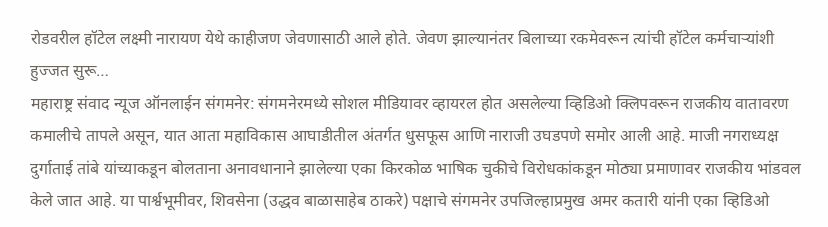रोडवरील हॉटेल लक्ष्मी नारायण येथे काहीजण जेवणासाठी आले होते. जेवण झाल्यानंतर बिलाच्या रकमेवरून त्यांची हॉटेल कर्मचाऱ्यांशी हुज्जत सुरू…
महाराष्ट्र संवाद न्यूज ऑनलाईन संगमनेर: संगमनेरमध्ये सोशल मीडियावर व्हायरल होत असलेल्या व्हिडिओ क्लिपवरून राजकीय वातावरण कमालीचे तापले असून, यात आता महाविकास आघाडीतील अंतर्गत धुसफूस आणि नाराजी उघडपणे समोर आली आहे. माजी नगराध्यक्ष दुर्गाताई तांबे यांच्याकडून बोलताना अनावधानाने झालेल्या एका किरकोळ भाषिक चुकीचे विरोधकांकडून मोठ्या प्रमाणावर राजकीय भांडवल केले जात आहे. या पार्श्वभूमीवर, शिवसेना (उद्धव बाळासाहेब ठाकरे) पक्षाचे संगमनेर उपजिल्हाप्रमुख अमर कतारी यांनी एका व्हिडिओ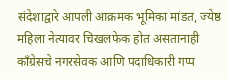संदेशाद्वारे आपली आक्रमक भूमिका मांडत, ज्येष्ठ महिला नेत्यावर चिखलफेक होत असतानाही काँग्रेसचे नगरसेवक आणि पदाधिकारी गप्प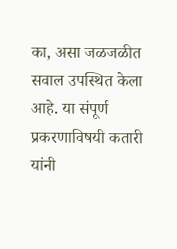का, असा जळजळीत सवाल उपस्थित केला आहे. या संपूर्ण प्रकरणाविषयी कतारी यांनी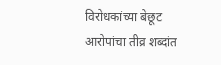विरोधकांच्या बेछूट आरोपांचा तीव्र शब्दांत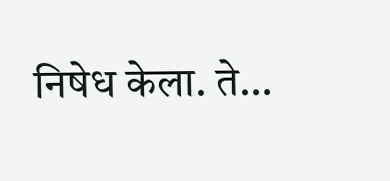निषेध केला. ते…